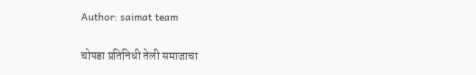Author: saimat team

चोपडा प्रतिनिधी तेली समाजाचा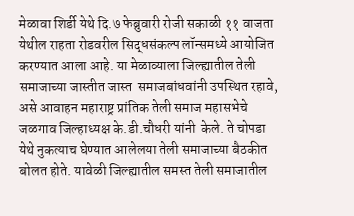मेळावा शिर्डी येथे दि.७ फेब्रुवारी रोजी सकाळी ११ वाजता येथील राहता रोडवरील सिद्धसंकल्प लॉन्समध्ये आयोजित करण्यात आला आहे. या मेळाव्याला जिल्ह्यातील तेली समाजाच्या जास्तीत जास्त  समाजबांधवांनी उपस्थित रहावे, असे आवाहन महाराष्ट्र प्रांतिक तेली समाज महासभेचे जळगाव जिल्हाध्यक्ष के.डी.चौधरी यांनी  केले. ते चोपडा येथे नुकत्याच घेण्यात आलेलया तेली समाजाच्या बैठकीत बोलत होते. यावेळी जिल्ह्यातील समस्त तेली समाजातील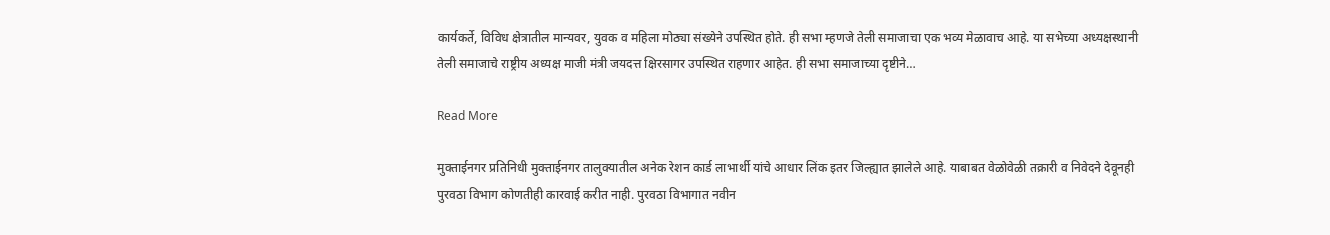कार्यकर्ते, विविध क्षेत्रातील मान्यवर, युवक व महिला मोठ्या संख्येने उपस्थित होते. ही सभा म्हणजे तेली समाजाचा एक भव्य मेळावाच आहे. या सभेच्या अध्यक्षस्थानी तेली समाजाचे राष्ट्रीय अध्यक्ष माजी मंत्री जयदत्त क्षिरसागर उपस्थित राहणार आहेत. ही सभा समाजाच्या दृष्टीने…

Read More

मुक्ताईनगर प्रतिनिधी मुक्ताईनगर तालुक्यातील अनेक रेशन कार्ड लाभार्थी यांचे आधार लिंक इतर जिल्ह्यात झालेले आहे. याबाबत वेळोवेळी तक्रारी व निवेदने देवूनही पुरवठा विभाग कोणतीही कारवाई करीत नाही. पुरवठा विभागात नवीन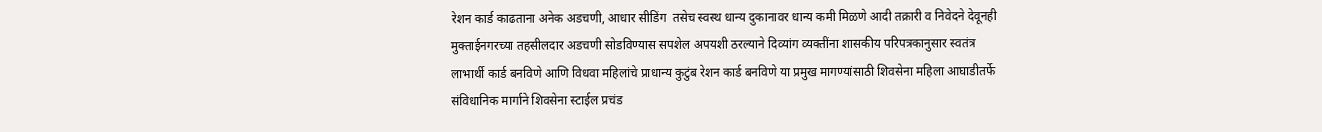रेशन कार्ड काढताना अनेक अडचणी, आधार सीडिंग  तसेच स्वस्थ धान्य दुकानावर धान्य कमी मिळणे आदी तक्रारी व निवेदने देवूनही मुक्ताईनगरच्या तहसीलदार अडचणी सोडविण्यास सपशेल अपयशी ठरल्याने दिव्यांग व्यक्तींना शासकीय परिपत्रकानुसार स्वतंत्र लाभार्थी कार्ड बनविणे आणि विधवा महिलांचे प्राधान्य कुटुंब रेशन कार्ड बनविणे या प्रमुख मागण्यांसाठी शिवसेना महिला आघाडीतर्फे संविधानिक मार्गाने शिवसेना स्टाईल प्रचंड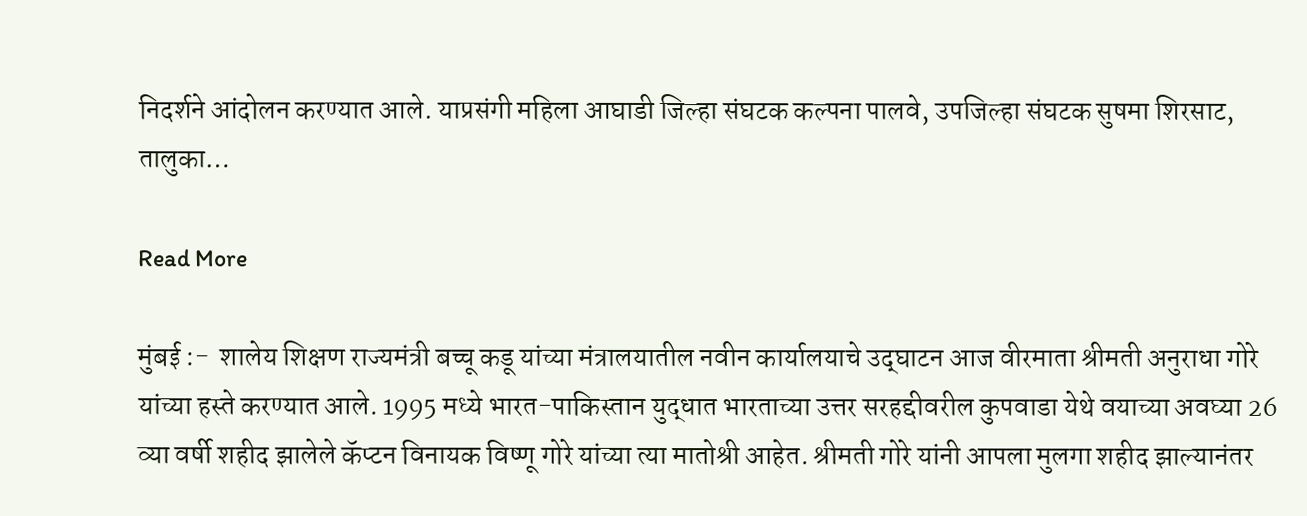निदर्शने आंदोलन करण्यात आले. याप्रसंगी महिला आघाडी जिल्हा संघटक कल्पना पालवे, उपजिल्हा संघटक सुषमा शिरसाट, तालुका…

Read More

मुंबई :-  शालेय शिक्षण राज्यमंत्री बच्चू कडू यांच्या मंत्रालयातील नवीन कार्यालयाचे उद्‌घाटन आज वीरमाता श्रीमती अनुराधा गोरे यांच्या हस्ते करण्यात आले. 1995 मध्ये भारत-पाकिस्तान युद्धात भारताच्या उत्तर सरहद्दीवरील कुपवाडा येथे वयाच्या अवघ्या 26 व्या वर्षी शहीद झालेले कॅप्टन विनायक विष्णू गोरे यांच्या त्या मातोश्री आहेत. श्रीमती गोरे यांनी आपला मुलगा शहीद झाल्यानंतर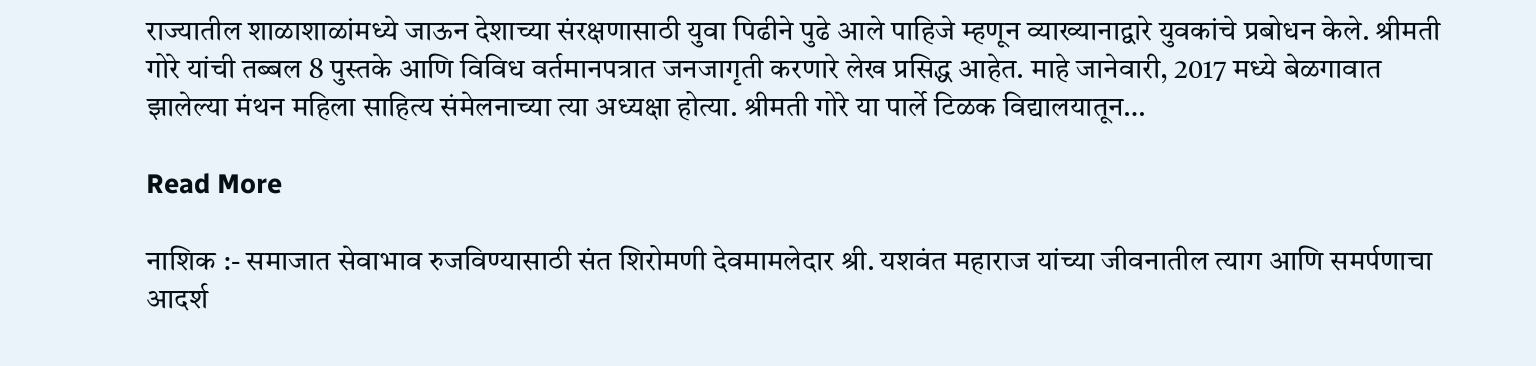राज्यातील शाळाशाळांमध्ये जाऊन देशाच्या संरक्षणासाठी युवा पिढीने पुढे आले पाहिजे म्हणून व्याख्यानाद्वारे युवकांचे प्रबोधन केले. श्रीमती गोरे यांची तब्बल 8 पुस्तके आणि विविध वर्तमानपत्रात जनजागृती करणारे लेख प्रसिद्ध आहेत. माहे जानेवारी, 2017 मध्ये बेळगावात झालेल्या मंथन महिला साहित्य संमेलनाच्या त्या अध्यक्षा होत्या. श्रीमती गोरे या पार्ले टिळक विद्यालयातून…

Read More

नाशिक :- समाजात सेवाभाव रुजविण्यासाठी संत शिरोमणी देवमामलेदार श्री. यशवंत महाराज यांच्या जीवनातील त्याग आणि समर्पणाचा आदर्श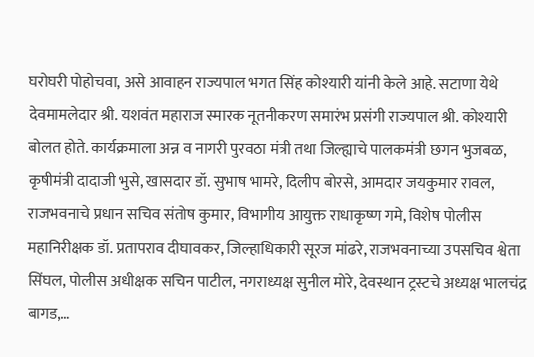घरोघरी पोहोचवा, असे आवाहन राज्यपाल भगत सिंह कोश्यारी यांनी केले आहे. सटाणा येथे देवमामलेदार श्री. यशवंत महाराज स्मारक नूतनीकरण समारंभ प्रसंगी राज्यपाल श्री. कोश्यारी बोलत होते. कार्यक्रमाला अन्न व नागरी पुरवठा मंत्री तथा जिल्ह्याचे पालकमंत्री छगन भुजबळ, कृषीमंत्री दादाजी भुसे, खासदार डॉ. सुभाष भामरे, दिलीप बोरसे, आमदार जयकुमार रावल, राजभवनाचे प्रधान सचिव संतोष कुमार, विभागीय आयुक्त राधाकृष्ण गमे, विशेष पोलीस महानिरीक्षक डॉ. प्रतापराव दीघावकर, जिल्हाधिकारी सूरज मांढरे, राजभवनाच्या उपसचिव श्वेता सिंघल, पोलीस अधीक्षक सचिन पाटील, नगराध्यक्ष सुनील मोरे, देवस्थान ट्रस्टचे अध्यक्ष भालचंद्र बागड,…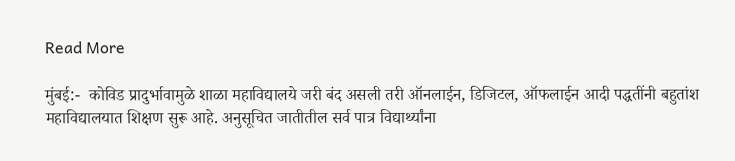Read More

मुंबई:-  कोविड प्रादुर्भावामुळे शाळा महाविद्यालये जरी बंद असली तरी ऑनलाईन, डिजिटल, ऑफलाईन आदी पद्धतींनी बहुतांश महाविद्यालयात शिक्षण सुरू आहे. अनुसूचित जातीतील सर्व पात्र विद्यार्थ्यांना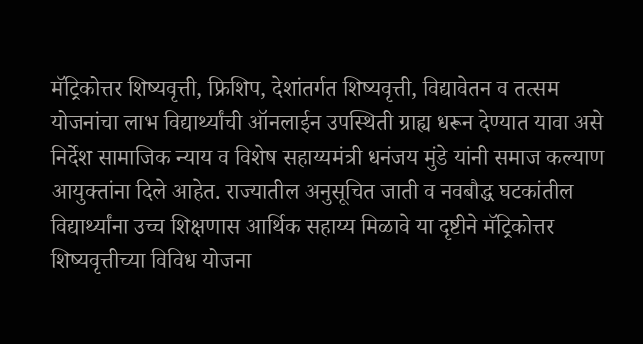मॅट्रिकोत्तर शिष्यवृत्ती, फ्रिशिप, देशांतर्गत शिष्यवृत्ती, विद्यावेतन व तत्सम योजनांचा लाभ विद्यार्थ्यांची ऑनलाईन उपस्थिती ग्राह्य धरून देण्यात यावा असे निर्देश सामाजिक न्याय व विशेष सहाय्यमंत्री धनंजय मुंडे यांनी समाज कल्याण आयुक्तांना दिले आहेत. राज्यातील अनुसूचित जाती व नवबौद्ध घटकांतील विद्यार्थ्यांना उच्च शिक्षणास आर्थिक सहाय्य मिळावे या दृष्टीने मॅट्रिकोत्तर शिष्यवृत्तीच्या विविध योजना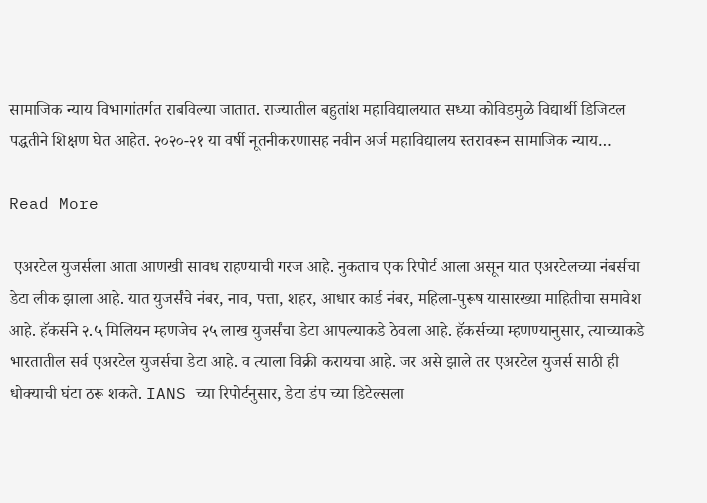सामाजिक न्याय विभागांतर्गत राबविल्या जातात. राज्यातील बहुतांश महाविद्यालयात सध्या कोविडमुळे विद्यार्थी डिजिटल पद्धतीने शिक्षण घेत आहेत. २०२०-२१ या वर्षी नूतनीकरणासह नवीन अर्ज महाविद्यालय स्तरावरून सामाजिक न्याय…

Read More

 एअरटेल युजर्सला आता आणखी सावध राहण्याची गरज आहे. नुकताच एक रिपोर्ट आला असून यात एअरटेलच्या नंबर्सचा डेटा लीक झाला आहे. यात युजर्संचे नंबर, नाव, पत्ता, शहर, आधार कार्ड नंबर, महिला-पुरूष यासारख्या माहितीचा समावेश आहे. हॅकर्सने २.५ मिलियन म्हणजेच २५ लाख युजर्संचा डेटा आपल्याकडे ठेवला आहे. हॅकर्सच्या म्हणण्यानुसार, त्याच्याकडे भारतातील सर्व एअरटेल युजर्सचा डेटा आहे. व त्याला विक्री करायचा आहे. जर असे झाले तर एअरटेल युजर्स साठी ही धोक्याची घंटा ठरू शकते. IANS च्या रिपोर्टनुसार, डेटा डंप च्या डिटेल्सला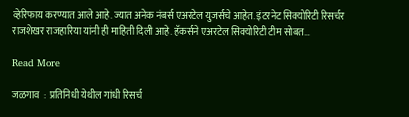व्हेरिफाय करण्यात आले आहे. ज्यात अनेक नंबर्स एअरटेल युजर्सचे आहेत. इंटरनेट सिक्योरिटी रिसर्चर राजशेखर राजहारिया यांनी ही माहिती दिली आहे. हॅकर्सने एअरटेल सिक्योरिटी टीम सोबत…

Read More

जळगाव  :  प्रतिनिधी येथील गांधी रिसर्च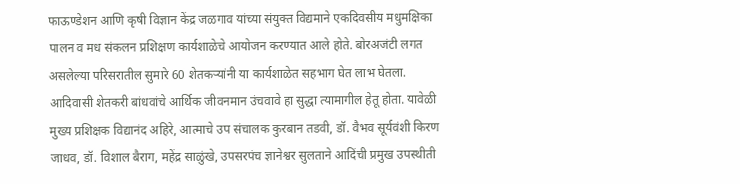फाऊण्डेशन आणि कृषी विज्ञान केंद्र जळगाव यांच्या संयुक्त विद्यमाने एकदिवसीय मधुमक्षिका पालन व मध संकलन प्रशिक्षण कार्यशाळेचे आयोजन करण्यात आले होते. बोरअजंटी लगत असलेल्या परिसरातील सुमारे 60 शेतकऱ्यांनी या कार्यशाळेत सहभाग घेत लाभ घेतला. आदिवासी शेतकरी बांधवांचे आर्थिक जीवनमान उंचवावे हा सुद्धा त्यामागील हेतू होता. यावेळी मुख्य प्रशिक्षक विद्यानंद अहिरे, आत्माचे उप संचालक कुरबान तडवी, डॉ. वैभव सूर्यवंशी किरण जाधव, डॉ. विशाल बैराग, महेंद्र साळुंखे, उपसरपंच ज्ञानेश्वर सुलताने आदिंची प्रमुख उपस्थीती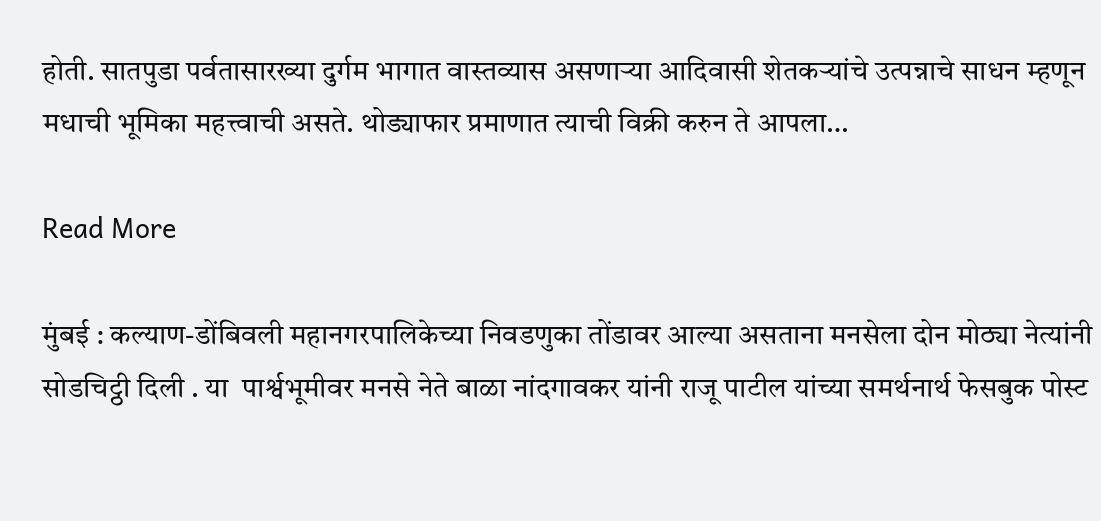होती. सातपुडा पर्वतासारख्या दुर्गम भागात वास्तव्यास असणाऱ्या आदिवासी शेतकऱ्यांचे उत्पन्नाचे साधन म्हणून मधाची भूमिका महत्त्वाची असते. थोड्याफार प्रमाणात त्याची विक्री करुन ते आपला…

Read More

मुंबई : कल्याण-डोंबिवली महानगरपालिकेच्या निवडणुका तोंडावर आल्या असताना मनसेला दोन मोठ्या नेत्यांनी सोडचिट्ठी दिली . या  पार्श्वभूमीवर मनसे नेते बाळा नांदगावकर यांनी राजू पाटील यांच्या समर्थनार्थ फेसबुक पोस्ट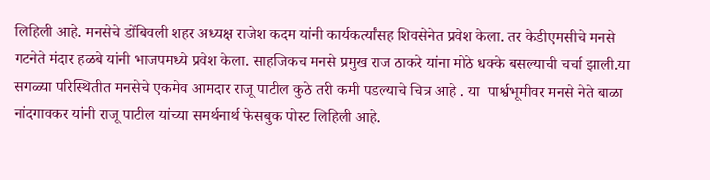लिहिली आहे. मनसेचे डोंबिवली शहर अध्यक्ष राजेश कदम यांनी कार्यकर्त्यांसह शिवसेनेत प्रवेश केला. तर केडीएमसीचे मनसे गटनेते मंदार हळबे यांनी भाजपमध्ये प्रवेश केला. साहजिकच मनसे प्रमुख राज ठाकरे यांना मोठे धक्के बसल्याची चर्चा झाली.या सगळ्या परिस्थितीत मनसेचे एकमेव आमदार राजू पाटील कुठे तरी कमी पडल्याचे चित्र आहे . या  पार्श्वभूमीवर मनसे नेते बाळा नांदगावकर यांनी राजू पाटील यांच्या समर्थनार्थ फेसबुक पोस्ट लिहिली आहे.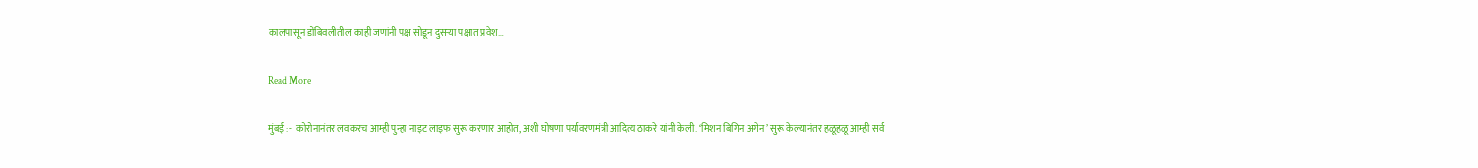कालपासून डोंबिवलीतील काही जणांनी पक्ष सोडून दुसऱ्या पक्षात प्रवेश…

Read More

मुंबई :-  कोरोनानंतर लवकरच आम्ही पुन्हा नाइट लाइफ सुरू करणार आहोत, अशी घोषणा पर्यावरणमंत्री आदित्य ठाकरे यांनी केली. ‘मिशन बिगिन अगेन’ सुरू केल्यानंतर हळूहळू आम्ही सर्व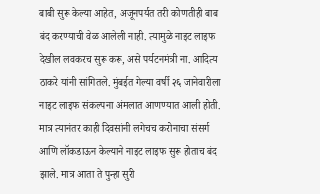बाबी सुरू केल्या आहेत, अजूनपर्यत तरी कोणतीही बाब बंद करण्याची वेळ आलेली नाही. त्यामुळे नाइट लाइफ देखील लवकरच सुरू करू, असे पर्यटनमंत्री ना. आदित्य ठाकरे यांनी सांगितले. मुंबईत गेल्या वर्षी २६ जानेवारीला नाइट लाइफ संकल्पना अंमलात आणण्यात आली होती. मात्र त्यानंतर काही दिवसांनी लगेचच करोनाचा संसर्ग आणि लॉकडाऊन केल्याने नाइट लाइफ सुरू होताच बंद झाले. मात्र आता ते पुन्हा सुरी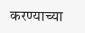करण्याच्या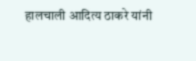हालचाली आदित्य ठाकरे यांनी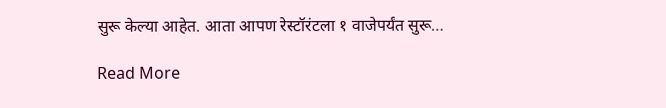सुरू केल्या आहेत. आता आपण रेस्टॉरंटला १ वाजेपर्यंत सुरू…

Read More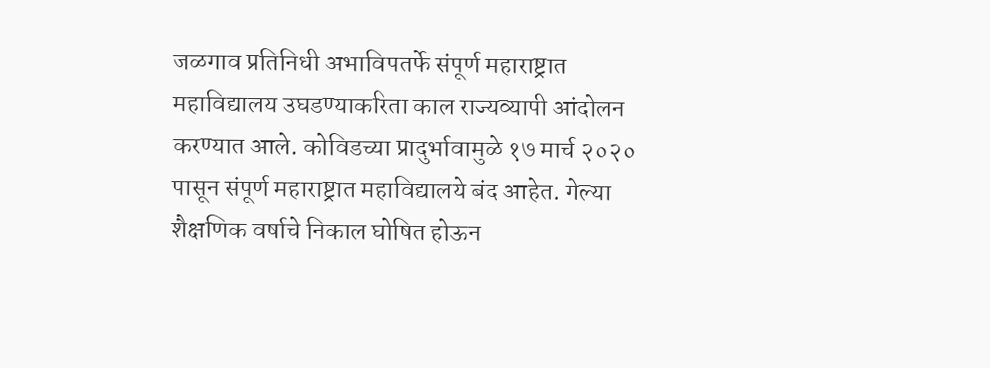जळगाव प्रतिनिधी अभाविपतर्फे संपूर्ण महाराष्ट्रात महाविद्यालय उघडण्याकरिता काल राज्यव्यापी आंदोलन करण्यात आले. कोविडच्या प्रादुर्भावामुळे १७ मार्च २०२० पासून संपूर्ण महाराष्ट्रात महाविद्यालये बंद आहेत. गेल्या शैक्षणिक वर्षाचे निकाल घोषित होऊन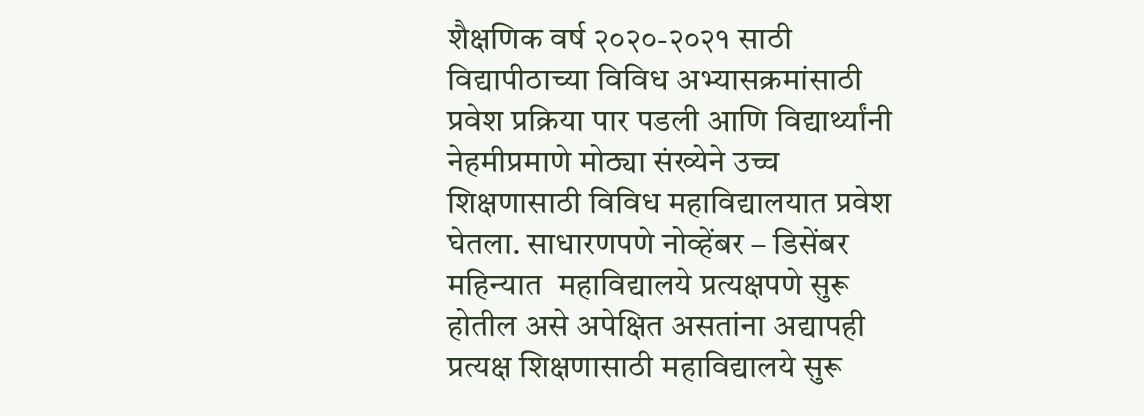शैक्षणिक वर्ष २०२०-२०२१ साठी विद्यापीठाच्या विविध अभ्यासक्रमांसाठी प्रवेश प्रक्रिया पार पडली आणि विद्यार्थ्यांनी नेहमीप्रमाणे मोठ्या संख्येने उच्च शिक्षणासाठी विविध महाविद्यालयात प्रवेश घेतला. साधारणपणे नोव्हेंबर – डिसेंबर महिन्यात  महाविद्यालये प्रत्यक्षपणे सुरू होतील असे अपेक्षित असतांना अद्यापही प्रत्यक्ष शिक्षणासाठी महाविद्यालये सुरू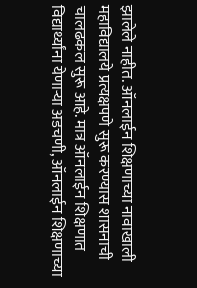झालेले नाहीत. ऑनलाईन शिक्षणाच्या नावाखाली महाविद्यालये प्रत्यक्षपणे सुरू करण्यास शासनाची चालढकल सुरू आहे. मात्र ऑनलाईन शिक्षणात विद्यार्थ्यांना येणार्‍या अडचणी, ऑनलाईन शिक्षणाच्या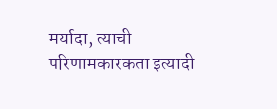मर्यादा, त्याची परिणामकारकता इत्यादी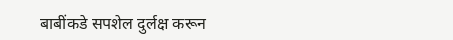बाबींकडे सपशेल दुर्लक्ष करून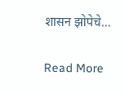शासन झोपेचे…

Read More